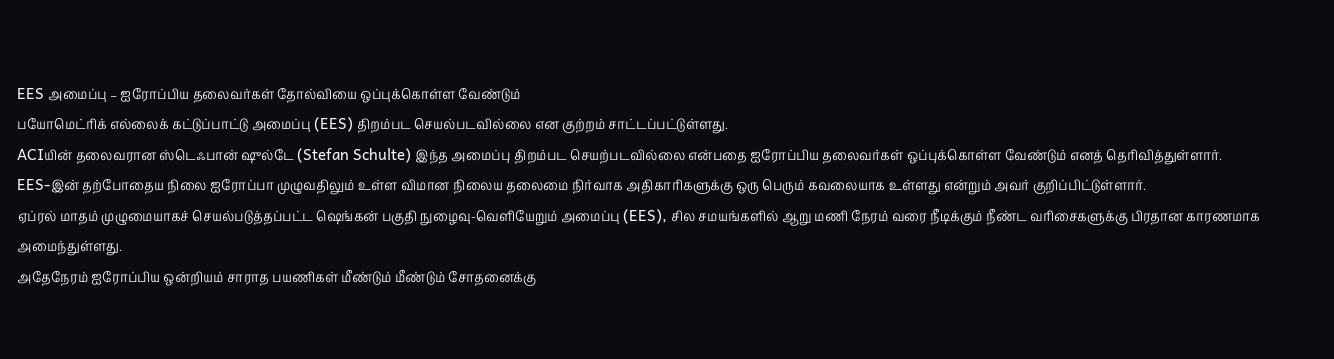EES அமைப்பு – ஐரோப்பிய தலைவர்கள் தோல்வியை ஒப்புக்கொள்ள வேண்டும்
பயோமெட்ரிக் எல்லைக் கட்டுப்பாட்டு அமைப்பு (EES) திறம்பட செயல்படவில்லை என குற்றம் சாட்டப்பட்டுள்ளது.
ACIயின் தலைவரான ஸ்டெஃபான் ஷுல்டே (Stefan Schulte) இந்த அமைப்பு திறம்பட செயற்படவில்லை என்பதை ஐரோப்பிய தலைவர்கள் ஒப்புக்கொள்ள வேண்டும் எனத் தெரிவித்துள்ளார்.
EES-இன் தற்போதைய நிலை ஐரோப்பா முழுவதிலும் உள்ள விமான நிலைய தலைமை நிர்வாக அதிகாரிகளுக்கு ஒரு பெரும் கவலையாக உள்ளது என்றும் அவர் குறிப்பிட்டுள்ளார்.
ஏப்ரல் மாதம் முழுமையாகச் செயல்படுத்தப்பட்ட ஷெங்கன் பகுதி நுழைவு-வெளியேறும் அமைப்பு (EES), சில சமயங்களில் ஆறு மணி நேரம் வரை நீடிக்கும் நீண்ட வரிசைகளுக்கு பிரதான காரணமாக அமைந்துள்ளது.
அதேநேரம் ஐரோப்பிய ஒன்றியம் சாராத பயணிகள் மீண்டும் மீண்டும் சோதனைக்கு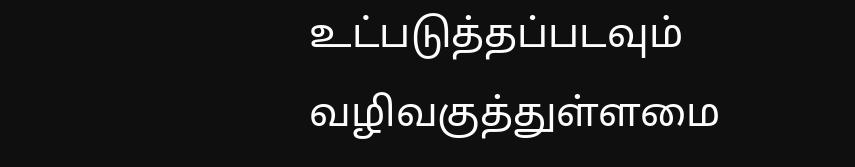உட்படுத்தப்படவும் வழிவகுத்துள்ளமை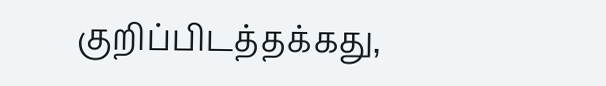குறிப்பிடத்தக்கது,